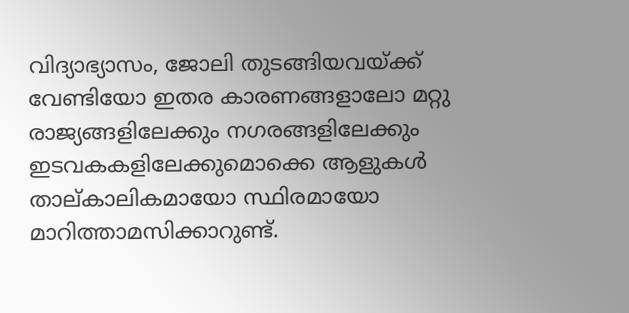വിദ്യാഭ്യാസം, ജോലി തുടങ്ങിയവയ്ക്ക് വേണ്ടിയോ ഇതര കാരണങ്ങളാലോ മറ്റു രാജ്യങ്ങളിലേക്കും നഗരങ്ങളിലേക്കും ഇടവകകളിലേക്കുമൊക്കെ ആളുകൾ താല്കാലികമായോ സ്ഥിരമായോ മാറിത്താമസിക്കാറുണ്ട്.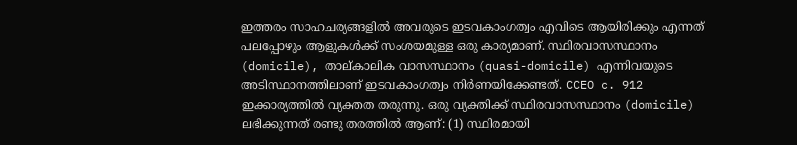ഇത്തരം സാഹചര്യങ്ങളിൽ അവരുടെ ഇടവകാംഗത്വം എവിടെ ആയിരിക്കും എന്നത് പലപ്പോഴും ആളുകൾക്ക് സംശയമുള്ള ഒരു കാര്യമാണ്. സ്ഥിരവാസസ്ഥാനം (domicile), താല്കാലിക വാസസ്ഥാനം (quasi-domicile) എന്നിവയുടെ അടിസ്ഥാനത്തിലാണ് ഇടവകാംഗത്വം നിർണയിക്കേണ്ടത്. CCEO c. 912 ഇക്കാര്യത്തിൽ വ്യക്തത തരുന്നു. ഒരു വ്യക്തിക്ക് സ്ഥിരവാസസ്ഥാനം (domicile) ലഭിക്കുന്നത് രണ്ടു തരത്തിൽ ആണ്: (1) സ്ഥിരമായി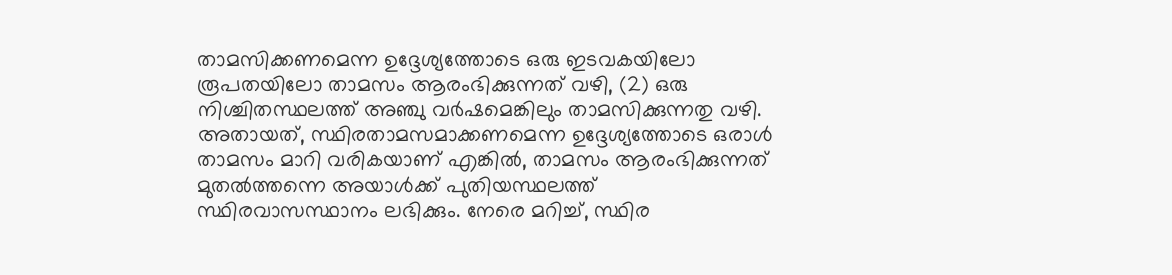താമസിക്കണമെന്ന ഉദ്ദേശ്യത്തോടെ ഒരു ഇടവകയിലോ രൂപതയിലോ താമസം ആരംഭിക്കുന്നത് വഴി, (2) ഒരു നിശ്ചിതസ്ഥലത്ത് അഞ്ചു വർഷമെങ്കിലും താമസിക്കുന്നതു വഴി. അതായത്, സ്ഥിരതാമസമാക്കണമെന്ന ഉദ്ദേശ്യത്തോടെ ഒരാൾ താമസം മാറി വരികയാണ് എങ്കിൽ, താമസം ആരംഭിക്കുന്നത് മുതൽത്തന്നെ അയാൾക്ക് പുതിയസ്ഥലത്ത് സ്ഥിരവാസസ്ഥാനം ലഭിക്കും. നേരെ മറിച്ച്, സ്ഥിര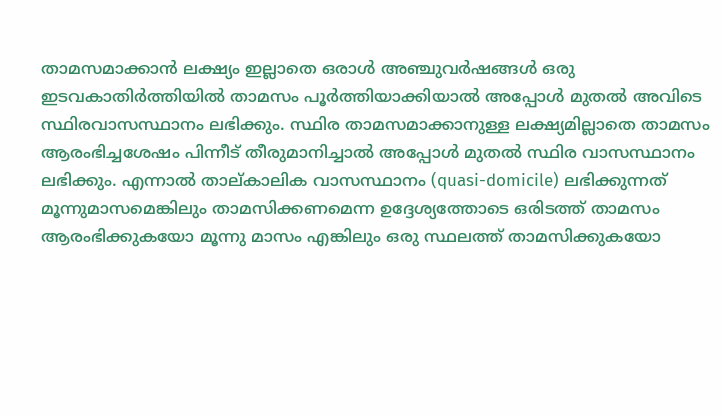താമസമാക്കാൻ ലക്ഷ്യം ഇല്ലാതെ ഒരാൾ അഞ്ചുവർഷങ്ങൾ ഒരു ഇടവകാതിർത്തിയിൽ താമസം പൂർത്തിയാക്കിയാൽ അപ്പോൾ മുതൽ അവിടെ സ്ഥിരവാസസ്ഥാനം ലഭിക്കും. സ്ഥിര താമസമാക്കാനുള്ള ലക്ഷ്യമില്ലാതെ താമസം ആരംഭിച്ചശേഷം പിന്നീട് തീരുമാനിച്ചാൽ അപ്പോൾ മുതൽ സ്ഥിര വാസസ്ഥാനം ലഭിക്കും. എന്നാൽ താല്കാലിക വാസസ്ഥാനം (quasi-domicile) ലഭിക്കുന്നത് മൂന്നുമാസമെങ്കിലും താമസിക്കണമെന്ന ഉദ്ദേശ്യത്തോടെ ഒരിടത്ത് താമസം ആരംഭിക്കുകയോ മൂന്നു മാസം എങ്കിലും ഒരു സ്ഥലത്ത് താമസിക്കുകയോ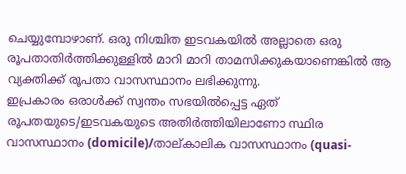ചെയ്യുമ്പോഴാണ്. ഒരു നിശ്ചിത ഇടവകയിൽ അല്ലാതെ ഒരു രൂപതാതിർത്തിക്കുള്ളിൽ മാറി മാറി താമസിക്കുകയാണെങ്കിൽ ആ വ്യക്തിക്ക് രൂപതാ വാസസ്ഥാനം ലഭിക്കുന്നു.
ഇപ്രകാരം ഒരാൾക്ക് സ്വന്തം സഭയിൽപ്പെട്ട ഏത് രൂപതയുടെ/ഇടവകയുടെ അതിർത്തിയിലാണോ സ്ഥിര വാസസ്ഥാനം (domicile)/താല്കാലിക വാസസ്ഥാനം (quasi-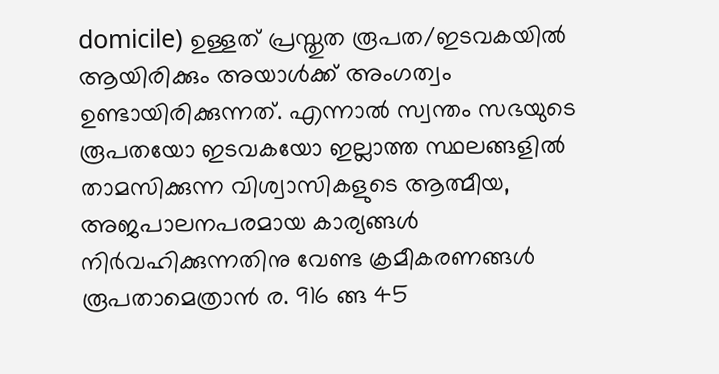domicile) ഉള്ളത് പ്രസ്തുത രൂപത/ഇടവകയിൽ ആയിരിക്കും അയാൾക്ക് അംഗത്വം ഉണ്ടായിരിക്കുന്നത്. എന്നാൽ സ്വന്തം സഭയുടെ രൂപതയോ ഇടവകയോ ഇല്ലാത്ത സ്ഥലങ്ങളിൽ താമസിക്കുന്ന വിശ്വാസികളുടെ ആത്മീയ, അജപാലനപരമായ കാര്യങ്ങൾ നിർവഹിക്കുന്നതിനു വേണ്ട ക്രമീകരണങ്ങൾ രൂപതാമെത്രാൻ ര. 916 ങ്ങ 45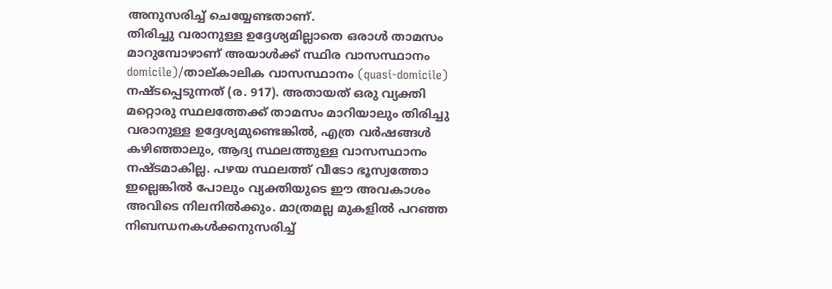അനുസരിച്ച് ചെയ്യേണ്ടതാണ്.
തിരിച്ചു വരാനുള്ള ഉദ്ദേശ്യമില്ലാതെ ഒരാൾ താമസം മാറുമ്പോഴാണ് അയാൾക്ക് സ്ഥിര വാസസ്ഥാനം domicile)/താല്കാലിക വാസസ്ഥാനം (quasi-domicile) നഷ്ടപ്പെടുന്നത് (ര. 917). അതായത് ഒരു വ്യക്തി മറ്റൊരു സ്ഥലത്തേക്ക് താമസം മാറിയാലും തിരിച്ചു വരാനുള്ള ഉദ്ദേശ്യമുണ്ടെങ്കിൽ, എത്ര വർഷങ്ങൾ കഴിഞ്ഞാലും, ആദ്യ സ്ഥലത്തുള്ള വാസസ്ഥാനം നഷ്ടമാകില്ല. പഴയ സ്ഥലത്ത് വീടോ ഭൂസ്വത്തോ ഇല്ലെങ്കിൽ പോലും വ്യക്തിയുടെ ഈ അവകാശം അവിടെ നിലനിൽക്കും. മാത്രമല്ല മുകളിൽ പറഞ്ഞ നിബന്ധനകൾക്കനുസരിച്ച്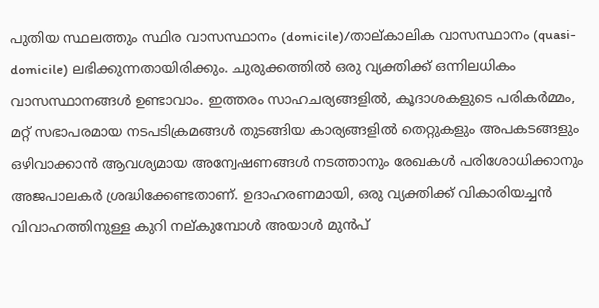പുതിയ സ്ഥലത്തും സ്ഥിര വാസസ്ഥാനം (domicile)/താല്കാലിക വാസസ്ഥാനം (quasi-domicile) ലഭിക്കുന്നതായിരിക്കും. ചുരുക്കത്തിൽ ഒരു വ്യക്തിക്ക് ഒന്നിലധികം വാസസ്ഥാനങ്ങൾ ഉണ്ടാവാം. ഇത്തരം സാഹചര്യങ്ങളിൽ, കൂദാശകളുടെ പരികർമ്മം, മറ്റ് സഭാപരമായ നടപടിക്രമങ്ങൾ തുടങ്ങിയ കാര്യങ്ങളിൽ തെറ്റുകളും അപകടങ്ങളും ഒഴിവാക്കാൻ ആവശ്യമായ അന്വേഷണങ്ങൾ നടത്താനും രേഖകൾ പരിശോധിക്കാനും അജപാലകർ ശ്രദ്ധിക്കേണ്ടതാണ്. ഉദാഹരണമായി, ഒരു വ്യക്തിക്ക് വികാരിയച്ചൻ വിവാഹത്തിനുള്ള കുറി നല്കുമ്പോൾ അയാൾ മുൻപ്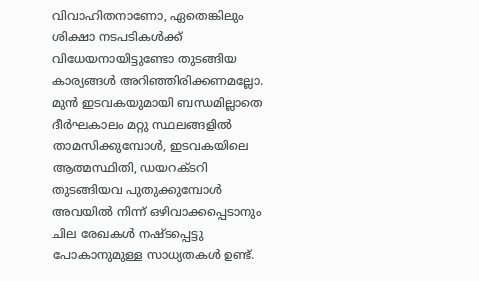വിവാഹിതനാണോ, ഏതെങ്കിലും ശിക്ഷാ നടപടികൾക്ക് വിധേയനായിട്ടുണ്ടോ തുടങ്ങിയ കാര്യങ്ങൾ അറിഞ്ഞിരിക്കണമല്ലോ.
മുൻ ഇടവകയുമായി ബന്ധമില്ലാതെ ദീർഘകാലം മറ്റു സ്ഥലങ്ങളിൽ താമസിക്കുമ്പോൾ, ഇടവകയിലെ ആത്മസ്ഥിതി, ഡയറക്ടറി തുടങ്ങിയവ പുതുക്കുമ്പോൾ അവയിൽ നിന്ന് ഒഴിവാക്കപ്പെടാനും ചില രേഖകൾ നഷ്ടപ്പെട്ടു പോകാനുമുള്ള സാധ്യതകൾ ഉണ്ട്.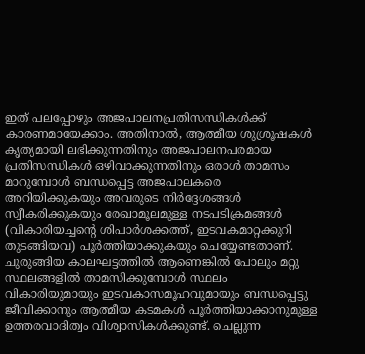ഇത് പലപ്പോഴും അജപാലനപ്രതിസന്ധികൾക്ക് കാരണമായേക്കാം. അതിനാൽ, ആത്മീയ ശുശ്രൂഷകൾ കൃത്യമായി ലഭിക്കുന്നതിനും അജപാലനപരമായ പ്രതിസന്ധികൾ ഒഴിവാക്കുന്നതിനും ഒരാൾ താമസം മാറുമ്പോൾ ബന്ധപ്പെട്ട അജപാലകരെ അറിയിക്കുകയും അവരുടെ നിർദ്ദേശങ്ങൾ സ്വീകരിക്കുകയും രേഖാമൂലമുള്ള നടപടിക്രമങ്ങൾ (വികാരിയച്ചന്റെ ശിപാർശക്കത്ത്, ഇടവകമാറ്റക്കുറി തുടങ്ങിയവ) പൂർത്തിയാക്കുകയും ചെയ്യേണ്ടതാണ്. ചുരുങ്ങിയ കാലഘട്ടത്തിൽ ആണെങ്കിൽ പോലും മറ്റു സ്ഥലങ്ങളിൽ താമസിക്കുമ്പോൾ സ്ഥലം വികാരിയുമായും ഇടവകാസമൂഹവുമായും ബന്ധപ്പെട്ടു ജീവിക്കാനും ആത്മീയ കടമകൾ പൂർത്തിയാക്കാനുമുള്ള ഉത്തരവാദിത്വം വിശ്വാസികൾക്കുണ്ട്. ചെല്ലുന്ന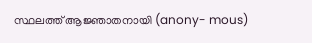സ്ഥലത്ത് ആജ്ഞാതനായി (anony- mous)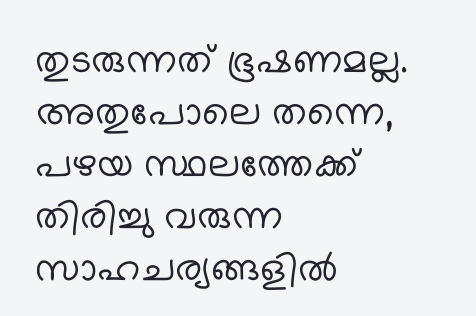തുടരുന്നത് ഭൂഷണമല്ല. അതുപോലെ തന്നെ, പഴയ സ്ഥലത്തേക്ക് തിരിച്ചു വരുന്ന സാഹചര്യങ്ങളിൽ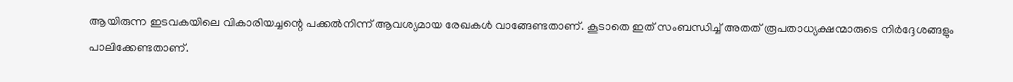ആയിരുന്ന ഇടവകയിലെ വികാരിയച്ചന്റെ പക്കൽനിന്ന് ആവശ്യമായ രേഖകൾ വാങ്ങേണ്ടതാണ്. കൂടാതെ ഇത് സംബന്ധിച്ച് അതത് രൂപതാധ്യക്ഷന്മാരുടെ നിർദ്ദേശങ്ങളും പാലിക്കേണ്ടതാണ്.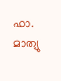ഫാ. മാത്യു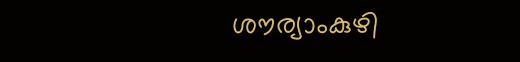ശൗര്യാംകുഴി